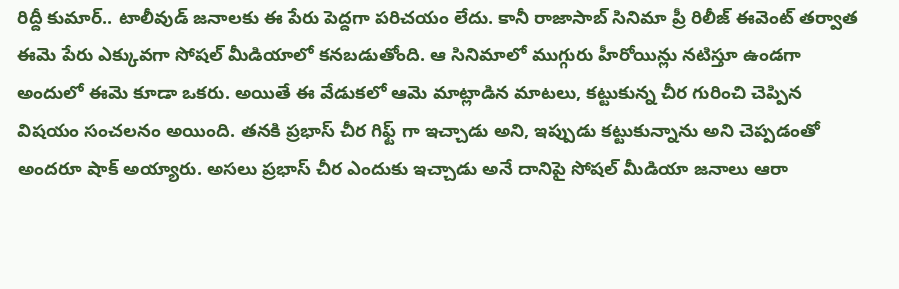రిద్దీ కుమార్.. టాలీవుడ్ జనాలకు ఈ పేరు పెద్దగా పరిచయం లేదు. కానీ రాజాసాబ్ సినిమా ప్రీ రిలీజ్ ఈవెంట్ తర్వాత ఈమె పేరు ఎక్కువగా సోషల్ మీడియాలో కనబడుతోంది. ఆ సినిమాలో ముగ్గురు హీరోయిన్లు నటిస్తూ ఉండగా అందులో ఈమె కూడా ఒకరు. అయితే ఈ వేడుకలో ఆమె మాట్లాడిన మాటలు, కట్టుకున్న చీర గురించి చెప్పిన విషయం సంచలనం అయింది. తనకి ప్రభాస్ చీర గిఫ్ట్ గా ఇచ్చాడు అని, ఇప్పుడు కట్టుకున్నాను అని చెప్పడంతో అందరూ షాక్ అయ్యారు. అసలు ప్రభాస్ చీర ఎందుకు ఇచ్చాడు అనే దానిపై సోషల్ మీడియా జనాలు ఆరా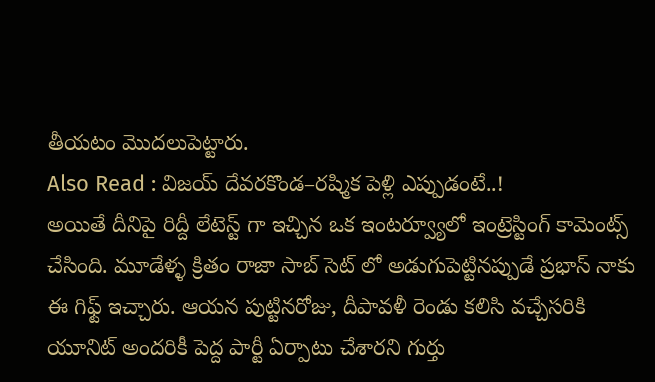తీయటం మొదలుపెట్టారు.
Also Read : విజయ్ దేవరకొండ–రష్మిక పెళ్లి ఎప్పుడంటే..!
అయితే దీనిపై రిద్దీ లేటెస్ట్ గా ఇచ్చిన ఒక ఇంటర్వ్యూలో ఇంట్రెస్టింగ్ కామెంట్స్ చేసింది. మూడేళ్ళ క్రితం రాజా సాబ్ సెట్ లో అడుగుపెట్టినప్పుడే ప్రభాస్ నాకు ఈ గిఫ్ట్ ఇచ్చారు. ఆయన పుట్టినరోజు, దీపావళీ రెండు కలిసి వచ్చేసరికి యూనిట్ అందరికీ పెద్ద పార్టీ ఏర్పాటు చేశారని గుర్తు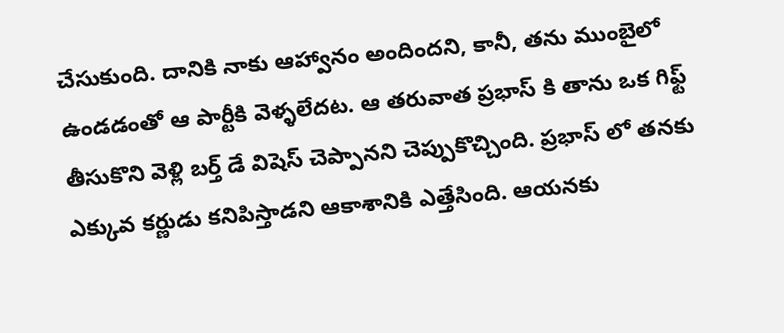చేసుకుంది. దానికి నాకు ఆహ్వానం అందిందని, కానీ, తను ముంబైలో ఉండడంతో ఆ పార్టీకి వెళ్ళలేదట. ఆ తరువాత ప్రభాస్ కి తాను ఒక గిఫ్ట్ తీసుకొని వెళ్లి బర్త్ డే విషెస్ చెప్పానని చెప్పుకొచ్చింది. ప్రభాస్ లో తనకు ఎక్కువ కర్ణుడు కనిపిస్తాడని ఆకాశానికి ఎత్తేసింది. ఆయనకు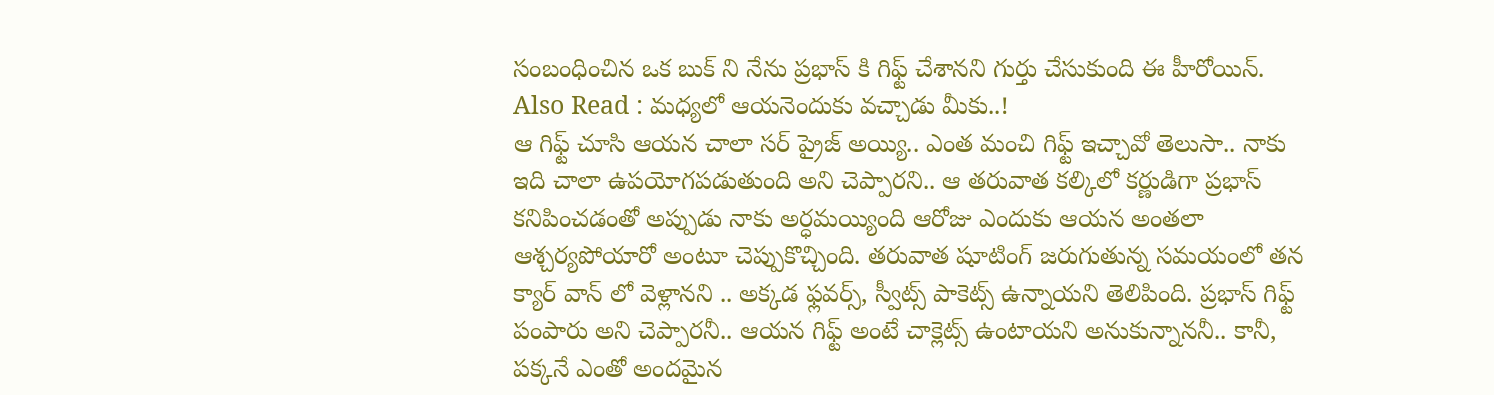సంబంధించిన ఒక బుక్ ని నేను ప్రభాస్ కి గిఫ్ట్ చేశానని గుర్తు చేసుకుంది ఈ హీరోయిన్.
Also Read : మధ్యలో ఆయనెందుకు వచ్చాడు మీకు..!
ఆ గిఫ్ట్ చూసి ఆయన చాలా సర్ ప్రైజ్ అయ్యి.. ఎంత మంచి గిఫ్ట్ ఇచ్చావో తెలుసా.. నాకు ఇది చాలా ఉపయోగపడుతుంది అని చెప్పారని.. ఆ తరువాత కల్కిలో కర్ణుడిగా ప్రభాస్ కనిపించడంతో అప్పుడు నాకు అర్ధమయ్యింది ఆరోజు ఎందుకు ఆయన అంతలా ఆశ్చర్యపోయారో అంటూ చెప్పుకొచ్చింది. తరువాత షూటింగ్ జరుగుతున్న సమయంలో తన క్యార్ వాన్ లో వెళ్లానని .. అక్కడ ఫ్లవర్స్, స్వీట్స్ పాకెట్స్ ఉన్నాయని తెలిపింది. ప్రభాస్ గిఫ్ట్ పంపారు అని చెప్పారనీ.. ఆయన గిఫ్ట్ అంటే చాక్లెట్స్ ఉంటాయని అనుకున్నాననీ.. కానీ, పక్కనే ఎంతో అందమైన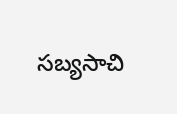సబ్యసాచి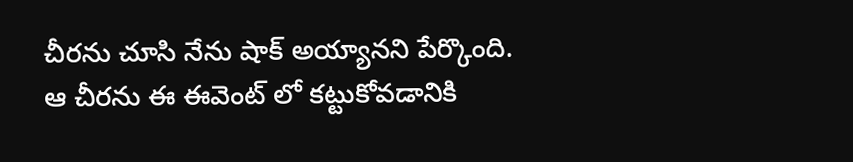చీరను చూసి నేను షాక్ అయ్యానని పేర్కొంది. ఆ చీరను ఈ ఈవెంట్ లో కట్టుకోవడానికి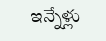ఇన్నేళ్లు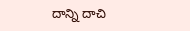దాన్ని దాచి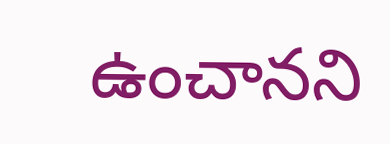ఉంచానని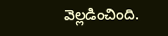వెల్లడించింది.